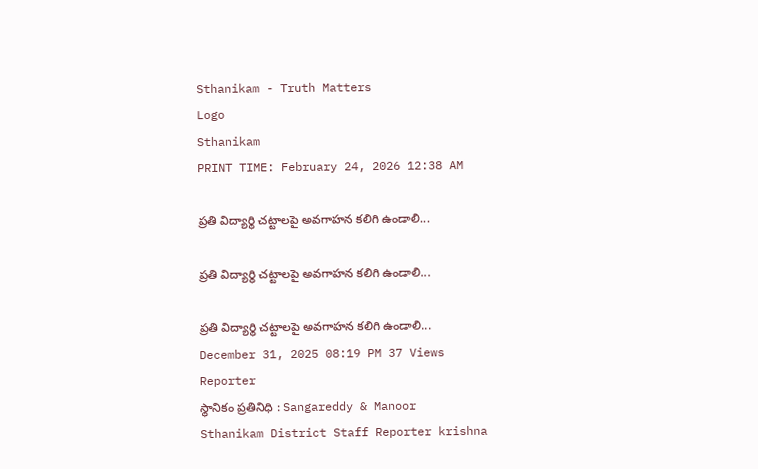Sthanikam - Truth Matters
Logo
Sthanikam
PRINT TIME: February 24, 2026 12:38 AM

ప్రతి విద్యార్థి చట్టాలపై అవగాహన కలిగి ఉండాలి...

ప్రతి విద్యార్థి చట్టాలపై అవగాహన కలిగి ఉండాలి...

ప్రతి విద్యార్థి చట్టాలపై అవగాహన కలిగి ఉండాలి...
December 31, 2025 08:19 PM 37 Views
Reporter
స్థానికం ప్రతినిధి : Sangareddy & Manoor
Sthanikam District Staff Reporter krishna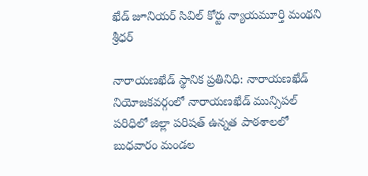ఖేడ్ జూనియర్ సివిల్ కోర్టు న్యాయమూర్తి మంథని శ్రీధర్

నారాయణఖేడ్ స్థానిక ప్రతినిధి: నారాయణఖేడ్ నియోజకవర్గంలో నారాయణఖేడ్ మున్సిపల్ పరిధిలో జిల్లా పరిషత్ ఉన్నత పాఠశాలలో బుధవారం మండల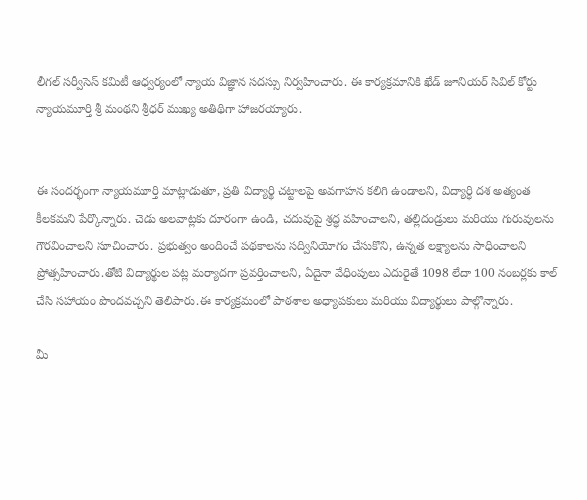లీగల్ సర్వీసెస్ కమిటీ ఆధ్వర్యంలో న్యాయ విజ్ఞాన సదస్సు నిర్వహించారు. ఈ కార్యక్రమానికి ఖేడ్ జూనియర్ సివిల్ కోర్టు న్యాయమూర్తి శ్రీ మంథని శ్రీధర్ ముఖ్య అతిథిగా హాజరయ్యారు.


ఈ సందర్భంగా న్యాయమూర్తి మాట్లాడుతూ, ప్రతి విద్యార్థి చట్టాలపై అవగాహన కలిగి ఉండాలని, విద్యార్ధి దశ అత్యంత కీలకమని పేర్కొన్నారు. చెడు అలవాట్లకు దూరంగా ఉండి, చదువుపై శ్రద్ధ వహించాలని, తల్లిదండ్రులు మరియు గురువులను గౌరవించాలని సూచించారు. ప్రభుత్వం అందించే పథకాలను సద్వినియోగం చేసుకొని, ఉన్నత లక్ష్యాలను సాధించాలని ప్రోత్సహించారు.తోటి విద్యార్థుల పట్ల మర్యాదగా ప్రవర్తించాలని, ఏదైనా వేధింపులు ఎదురైతే 1098 లేదా 100 నంబర్లకు కాల్ చేసి సహాయం పొందవచ్చని తెలిపారు.ఈ కార్యక్రమంలో పాఠశాల అధ్యాపకులు మరియు విద్యార్థులు పాల్గొన్నారు.

మీ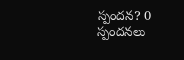స్పందన? 0 స్పందనలు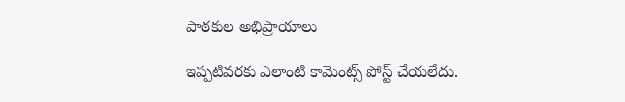పాఠకుల అభిప్రాయాలు

ఇప్పటివరకు ఎలాంటి కామెంట్స్ పోస్ట్ చేయలేదు.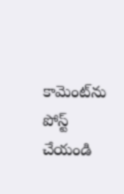కామెంట్‌ను పోస్ట్ చేయండి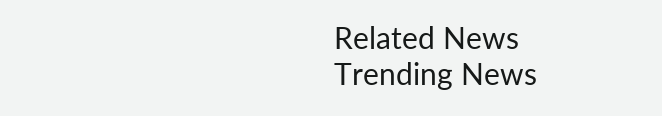Related News
Trending News